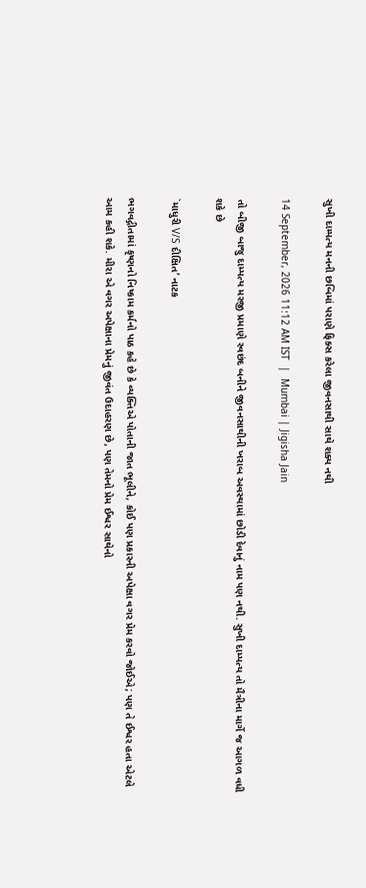સુખી દામ્પત્ય મનની છબિમાં પરાણે ફિક્સ કરેલા જીવનસાથી સાથે શક્ય નથી

14 September, 2026 11:12 AM IST  |  Mumbai | Jigisha Jain

તો બીજી બાજુ દામ્પત્ય મરજી પ્રમાણે સ્વછંદ બનીને જીવનસાથીની ખરાબ અવસ્થામાં છોડી દેવાનું નામ પણ નથી. સુખી દામ્પત્ય તો મૈત્રીના માર્ગે જ આગળ વધી શકે છે

`માધુરી V/S દીક્ષિત’ નાટક

ભગવદ્ગીતામાં કૃષ્ણનો નિષ્કામ કર્મનો પાઠ કહે છે કે વ્યક્તિએ પોતાની જાત ભૂલીને, કોઈ પણ પ્રકારની અપેક્ષા વગર પ્રેમ કરવો જોઈએ; પણ તે ઈશ્વર હતા એટલે આમ કહી શકે. મીરા એ વગર અપેક્ષાના પ્રેમનું જીવંત ઉદાહરણ છે, પણ તેમનો પ્રેમ ઈશ્વર સાથેનો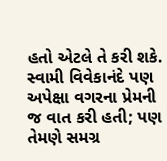હતો એટલે તે કરી શકે. સ્વામી વિવેકાનંદે પણ અપેક્ષા વગરના પ્રેમની જ વાત કરી હતી; પણ તેમણે સમગ્ર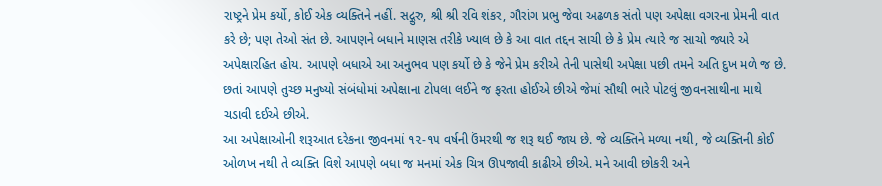રાષ્ટ્રને પ્રેમ કર્યો, કોઈ એક વ્યક્તિને નહીં. સદ્ગુરુ, શ્રી શ્રી રવિ શંકર, ગૌરાંગ પ્રભુ જેવા અઢળક સંતો પણ અપેક્ષા વગરના પ્રેમની વાત કરે છે; પણ તેઓ સંત છે. આપણને બધાને માણસ તરીકે ખ્યાલ છે કે આ વાત તદ્દન સાચી છે કે પ્રેમ ત્યારે જ સાચો જ્યારે એ અપેક્ષારહિત હોય. આપણે બધાએ આ અનુભવ પણ કર્યો છે કે જેને પ્રેમ કરીએ તેની પાસેથી અપેક્ષા પછી તમને અતિ દુખ મળે જ છે. છતાં આપણે તુચ્છ મનુષ્યો સંબંધોમાં અપેક્ષાના ટોપલા લઈને જ ફરતા હોઈએ છીએ જેમાં સૌથી ભારે પોટલું જીવનસાથીના માથે ચડાવી દઈએ છીએ.
આ અપેક્ષાઓની શરૂઆત દરેકના જીવનમાં ૧૨-૧૫ વર્ષની ઉંમરથી જ શરૂ થઈ જાય છે. જે વ્યક્તિને મળ્યા નથી, જે વ્યક્તિની કોઈ ઓળખ નથી તે વ્યક્તિ વિશે આપણે બધા જ મનમાં એક ચિત્ર ઊપજાવી કાઢીએ છીએ. મને આવી છોકરી અને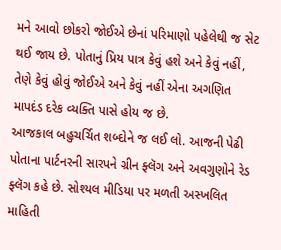મને આવો છોકરો જોઈએ છેનાં પરિમાણો પહેલેથી જ સેટ થઈ જાય છે. પોતાનું પ્રિય પાત્ર કેવું હશે અને કેવું નહીં, તેણે કેવું હોવું જોઈએ અને કેવું નહીં એના અગણિત માપદંડ દરેક વ્યક્તિ પાસે હોય જ છે.
આજકાલ બહુચર્ચિત શબ્દોને જ લઈ લો. આજની પેઢી પોતાના પાર્ટનરની સારપને ગ્રીન ફ્લૅગ અને અવગુણોને રેડ ફ્લૅગ કહે છે. સોશ્યલ મીડિયા પર મળતી અસ્ખલિત માહિતી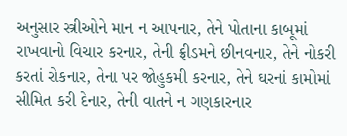અનુસાર સ્ત્રીઓને માન ન આપનાર, તેને પોતાના કાબૂમાં રાખવાનો વિચાર કરનાર, તેની ફ્રીડમને છીનવનાર, તેને નોકરી કરતાં રોકનાર, તેના પર જોહુકમી કરનાર, તેને ઘરનાં કામોમાં સીમિત કરી દેનાર, તેની વાતને ન ગણકારનાર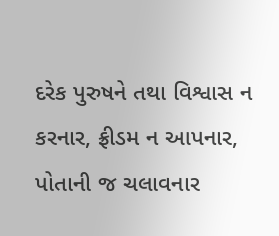દરેક પુરુષને તથા વિશ્વાસ ન કરનાર, ફ્રીડમ ન આપનાર, પોતાની જ ચલાવનાર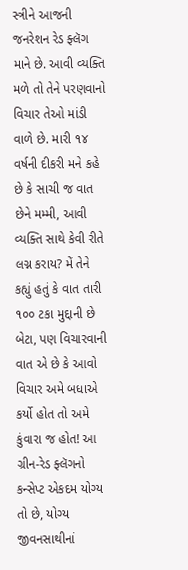સ્ત્રીને આજની જનરેશન રેડ ફ્લૅગ માને છે. આવી વ્યક્તિ મળે તો તેને પરણવાનો વિચાર તેઓ માંડી વાળે છે. મારી ૧૪ વર્ષની દીકરી મને કહે છે કે સાચી જ વાત છેને મમ્મી, આવી વ્યક્તિ સાથે કેવી રીતે લગ્ન કરાય? મેં તેને કહ્યું હતું કે વાત તારી ૧૦૦ ટકા મુદ્દાની છે બેટા, પણ વિચારવાની વાત એ છે કે આવો વિચાર અમે બધાએ કર્યો હોત તો અમે કુંવારા જ હોત! આ ગ્રીન-રેડ ફ્લૅગનો કન્સેપ્ટ એકદમ યોગ્ય તો છે, યોગ્ય જીવનસાથીનાં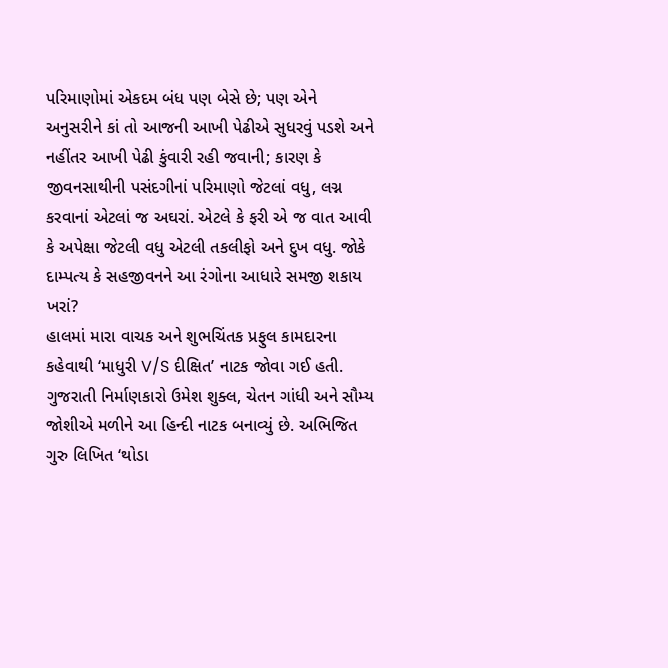પરિમાણોમાં એકદમ બંધ પણ બેસે છે; પણ એને અનુસરીને કાં તો આજની આખી પેઢીએ સુધરવું પડશે અને નહીંતર આખી પેઢી કુંવારી રહી જવાની; કારણ કે જીવનસાથીની પસંદગીનાં પરિમાણો જેટલાં વધુ, લગ્ન કરવાનાં એટલાં જ અઘરાં. એટલે કે ફરી એ જ વાત આવી કે અપેક્ષા જેટલી વધુ એટલી તકલીફો અને દુખ વધુ. જોકે દામ્પત્ય કે સહજીવનને આ રંગોના આધારે સમજી શકાય ખરાં?
હાલમાં મારા વાચક અને શુભચિંતક પ્રફુલ કામદારના કહેવાથી ‘માધુરી V/S દીક્ષિત’ નાટક જોવા ગઈ હતી. ગુજરાતી નિર્માણકારો ઉમેશ શુક્લ, ચેતન ગાંધી અને સૌમ્ય જોશીએ મળીને આ હિન્દી નાટક બનાવ્યું છે. અભિજિત ગુરુ લિખિત ‘થોડા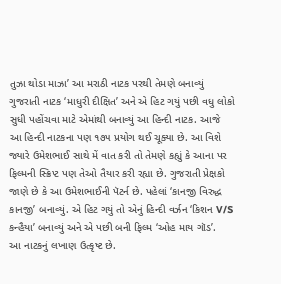તુઝા થોડા માઝા’ આ મરાઠી નાટક પરથી તેમણે બનાવ્યું ગુજરાતી નાટક ‘માધુરી દીક્ષિત’ અને એ હિટ ગયું પછી વધુ લોકો સુધી પહોંચવા માટે એમાંથી બનાવ્યું આ હિન્દી નાટક. આજે આ હિન્દી નાટકના પણ ૧૭૫ પ્રયોગ થઈ ચૂક્યા છે. આ વિશે જ્યારે ઉમેશભાઈ સાથે મેં વાત કરી તો તેમણે કહ્યું કે આના પર ફિલ્મની સ્ક્રિપ્ટ પણ તેઓ તૈયાર કરી રહ્યા છે. ગુજરાતી પ્રેક્ષકો જાણે છે કે આ ઉમેશભાઈની પૅટર્ન છે. પહેલાં ‘કાનજી વિરુદ્ધ કાનજી’ બનાવ્યું. એ હિટ ગયું તો એનું હિન્દી વર્ઝન ‘કિશન V/S કન્હૈયા’ બનાવ્યું અને એ પછી બની ફિલ્મ ‘ઓહ માય ગૉડ’.
આ નાટકનું લખાણ ઉત્કૃષ્ટ છે.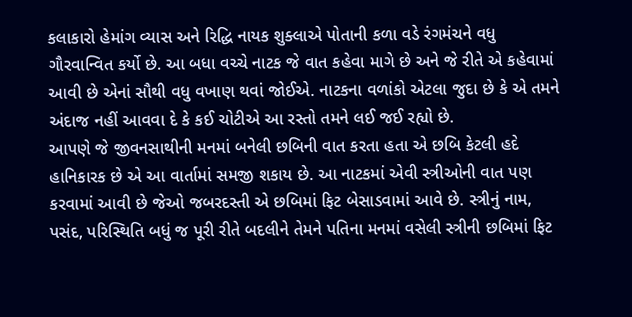કલાકારો હેમાંગ વ્યાસ અને રિદ્ધિ નાયક શુક્લાએ પોતાની કળા વડે રંગમંચને વધુ ગૌરવાન્વિત કર્યો છે. આ બધા વચ્ચે નાટક જે વાત કહેવા માગે છે અને જે રીતે એ કહેવામાં આવી છે એનાં સૌથી વધુ વખાણ થવાં જોઈએ. નાટકના વળાંકો એટલા જુદા છે કે એ તમને અંદાજ નહીં આવવા દે કે કઈ ચોટીએ આ રસ્તો તમને લઈ જઈ રહ્યો છે.
આપણે જે જીવનસાથીની મનમાં બનેલી છબિની વાત કરતા હતા એ છબિ કેટલી હદે હાનિકારક છે એ આ વાર્તામાં સમજી શકાય છે. આ નાટકમાં એવી સ્ત્રીઓની વાત પણ કરવામાં આવી છે જેઓ જબરદસ્તી એ છબિમાં ફિટ બેસાડવામાં આવે છે. સ્ત્રીનું નામ, પસંદ, પરિસ્થિતિ બધું જ પૂરી રીતે બદલીને તેમને પતિના મનમાં વસેલી સ્ત્રીની છબિમાં ફિટ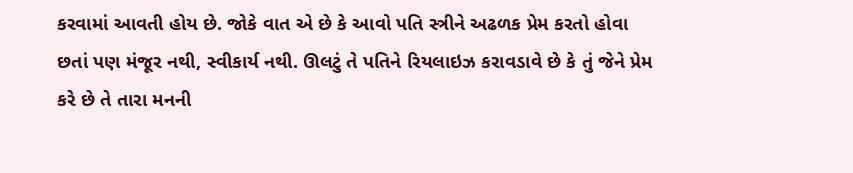કરવામાં આવતી હોય છે. જોકે વાત એ છે કે આવો પતિ સ્ત્રીને અઢળક પ્રેમ કરતો હોવા છતાં પણ મંજૂર નથી, સ્વીકાર્ય નથી. ઊલટું તે પતિને રિયલાઇઝ કરાવડાવે છે કે તું જેને પ્રેમ કરે છે તે તારા મનની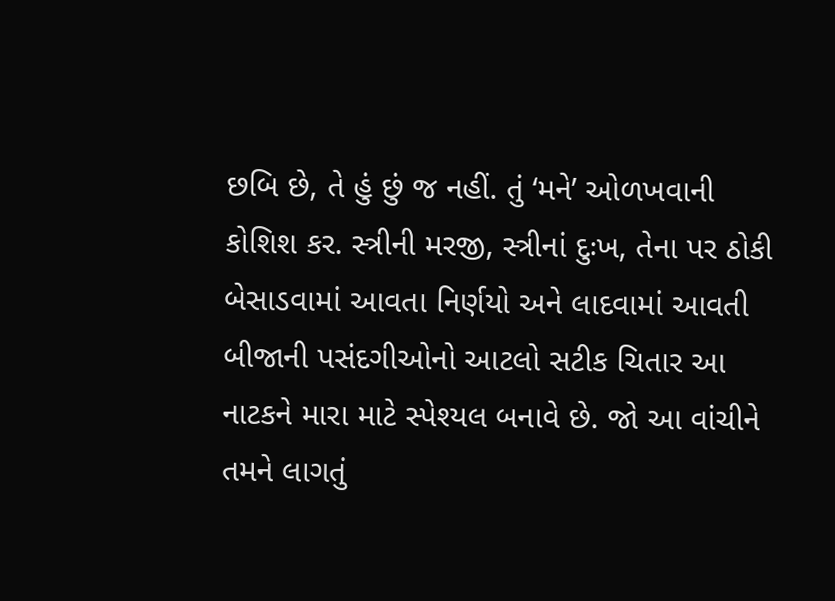છબિ છે, તે હું છું જ નહીં. તું ‘મને’ ઓળખવાની કોશિશ કર. સ્ત્રીની મરજી, સ્ત્રીનાં દુઃખ, તેના પર ઠોકી બેસાડવામાં આવતા નિર્ણયો અને લાદવામાં આવતી બીજાની પસંદગીઓનો આટલો સટીક ચિતાર આ નાટકને મારા માટે સ્પેશ્યલ બનાવે છે. જો આ વાંચીને તમને લાગતું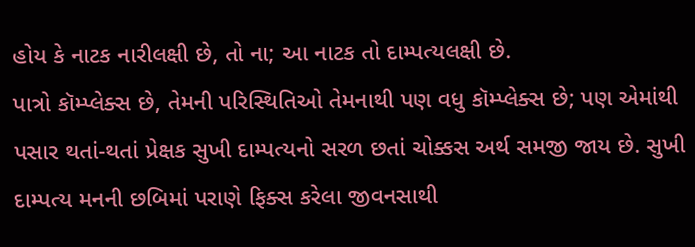હોય કે નાટક નારીલક્ષી છે, તો ના; આ નાટક તો દામ્પત્યલક્ષી છે.
પાત્રો કૉમ્પ્લેક્સ છે, તેમની પરિસ્થિતિઓ તેમનાથી પણ વધુ કૉમ્પ્લેક્સ છે; પણ એમાંથી પસાર થતાં-થતાં પ્રેક્ષક સુખી દામ્પત્યનો સરળ છતાં ચોક્કસ અર્થ સમજી જાય છે. સુખી દામ્પત્ય મનની છબિમાં પરાણે ફિક્સ કરેલા જીવનસાથી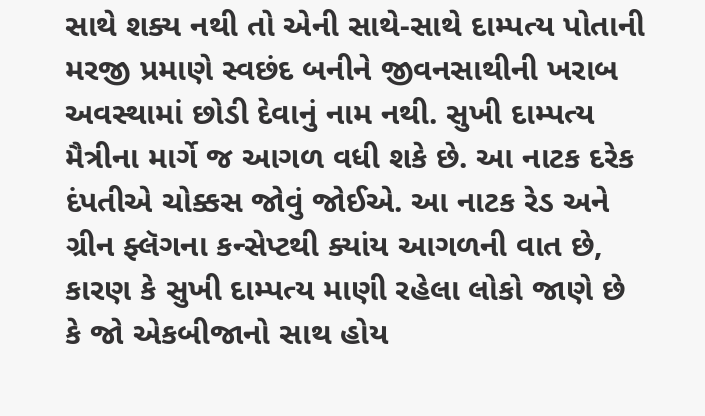સાથે શક્ય નથી તો એની સાથે-સાથે દામ્પત્ય પોતાની મરજી પ્રમાણે સ્વછંદ બનીને જીવનસાથીની ખરાબ અવસ્થામાં છોડી દેવાનું નામ નથી. સુખી દામ્પત્ય મૈત્રીના માર્ગે જ આગળ વધી શકે છે. આ નાટક દરેક દંપતીએ ચોક્કસ જોવું જોઈએ. આ નાટક રેડ અને ગ્રીન ફ્લૅગના કન્સેપ્ટથી ક્યાંય આગળની વાત છે, કારણ કે સુખી દામ્પત્ય માણી રહેલા લોકો જાણે છે કે જો એકબીજાનો સાથ હોય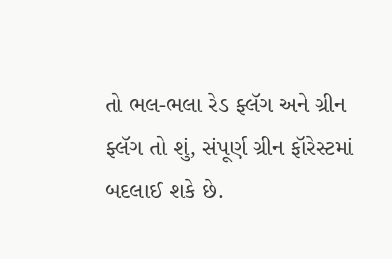તો ભલ-ભલા રેડ ફ્લૅગ અને ગ્રીન ફ્લૅગ તો શું, સંપૂર્ણ ગ્રીન ફૉરેસ્ટમાં બદલાઈ શકે છે.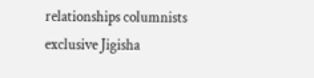relationships columnists exclusive Jigisha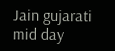Jain gujarati mid day